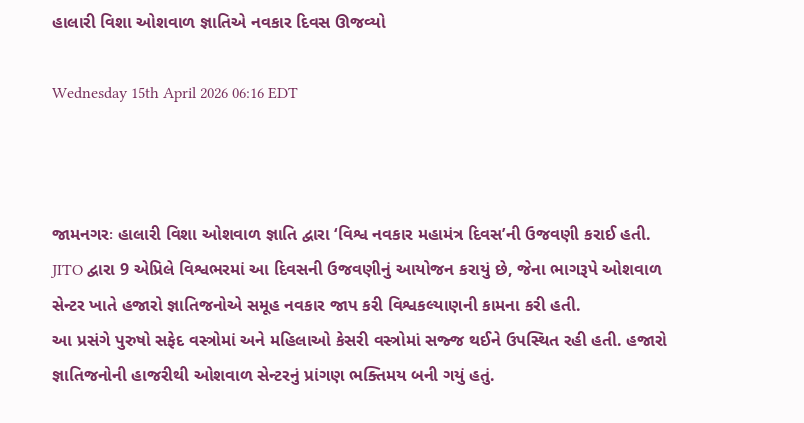હાલારી વિશા ઓશવાળ જ્ઞાતિએ નવકાર દિવસ ઊજવ્યો

Wednesday 15th April 2026 06:16 EDT



જામનગરઃ હાલારી વિશા ઓશવાળ જ્ઞાતિ દ્વારા ‘વિશ્વ નવકાર મહામંત્ર દિવસ’ની ઉજવણી કરાઈ હતી. JITO દ્વારા 9 એપ્રિલે વિશ્વભરમાં આ દિવસની ઉજવણીનું આયોજન કરાયું છે, જેના ભાગરૂપે ઓશવાળ સેન્ટર ખાતે હજારો જ્ઞાતિજનોએ સમૂહ નવકાર જાપ કરી વિશ્વકલ્યાણની કામના કરી હતી.
આ પ્રસંગે પુરુષો સફેદ વસ્ત્રોમાં અને મહિલાઓ કેસરી વસ્ત્રોમાં સજ્જ થઈને ઉપસ્થિત રહી હતી. હજારો જ્ઞાતિજનોની હાજરીથી ઓશવાળ સેન્ટરનું પ્રાંગણ ભક્તિમય બની ગયું હતું.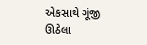એકસાથે ગૂંજી ઊઠેલા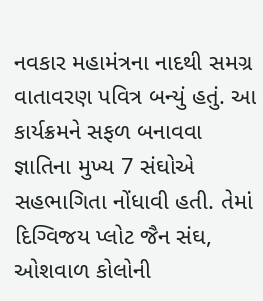નવકાર મહામંત્રના નાદથી સમગ્ર વાતાવરણ પવિત્ર બન્યું હતું. આ કાર્યક્રમને સફળ બનાવવા જ્ઞાતિના મુખ્ય 7 સંઘોએ સહભાગિતા નોંધાવી હતી. તેમાં દિગ્વિજય પ્લોટ જૈન સંઘ, ઓશવાળ કોલોની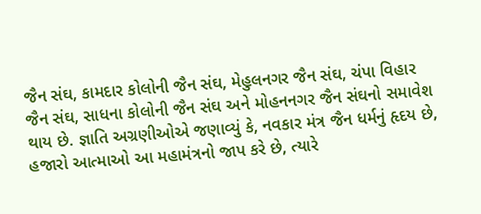જૈન સંઘ, કામદાર કોલોની જૈન સંઘ, મેહુલનગર જૈન સંઘ, ચંપા વિહાર જૈન સંઘ, સાધના કોલોની જૈન સંઘ અને મોહનનગર જૈન સંઘનો સમાવેશ થાય છે. જ્ઞાતિ અગ્રણીઓએ જણાવ્યું કે, નવકાર મંત્ર જૈન ધર્મનું હૃદય છે, હજારો આત્માઓ આ મહામંત્રનો જાપ કરે છે, ત્યારે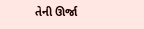તેની ઊર્જા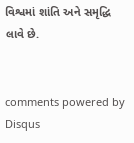વિશ્વમાં શાંતિ અને સમૃદ્ધિ લાવે છે.


comments powered by Disqus